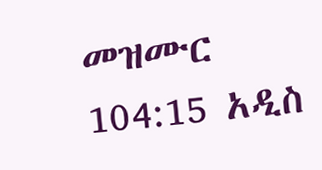መዝሙር 104:15 አዲስ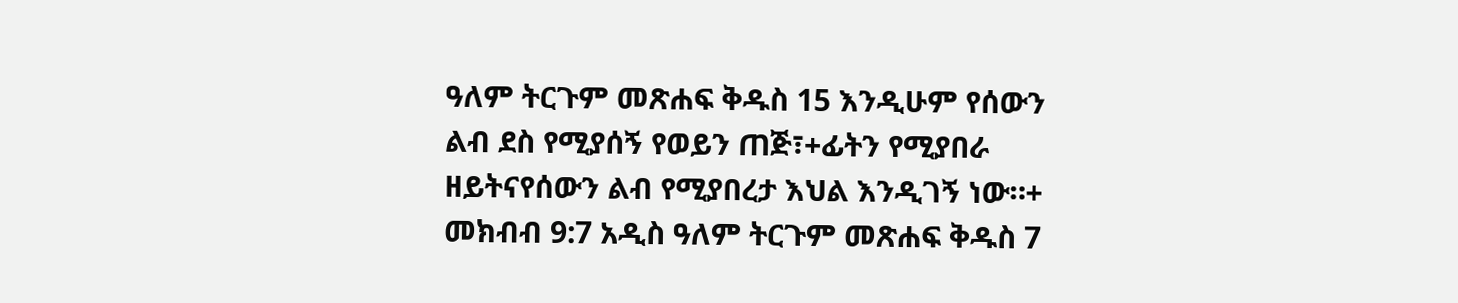ዓለም ትርጉም መጽሐፍ ቅዱስ 15 እንዲሁም የሰውን ልብ ደስ የሚያሰኝ የወይን ጠጅ፣+ፊትን የሚያበራ ዘይትናየሰውን ልብ የሚያበረታ እህል እንዲገኝ ነው።+ መክብብ 9:7 አዲስ ዓለም ትርጉም መጽሐፍ ቅዱስ 7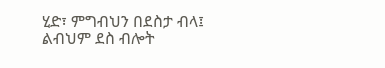ሂድ፣ ምግብህን በደስታ ብላ፤ ልብህም ደስ ብሎት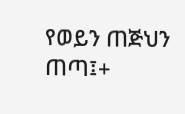የወይን ጠጅህን ጠጣ፤+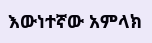እውነተኛው አምላክ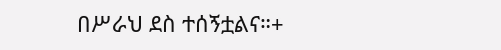በሥራህ ደስ ተሰኝቷልና።+